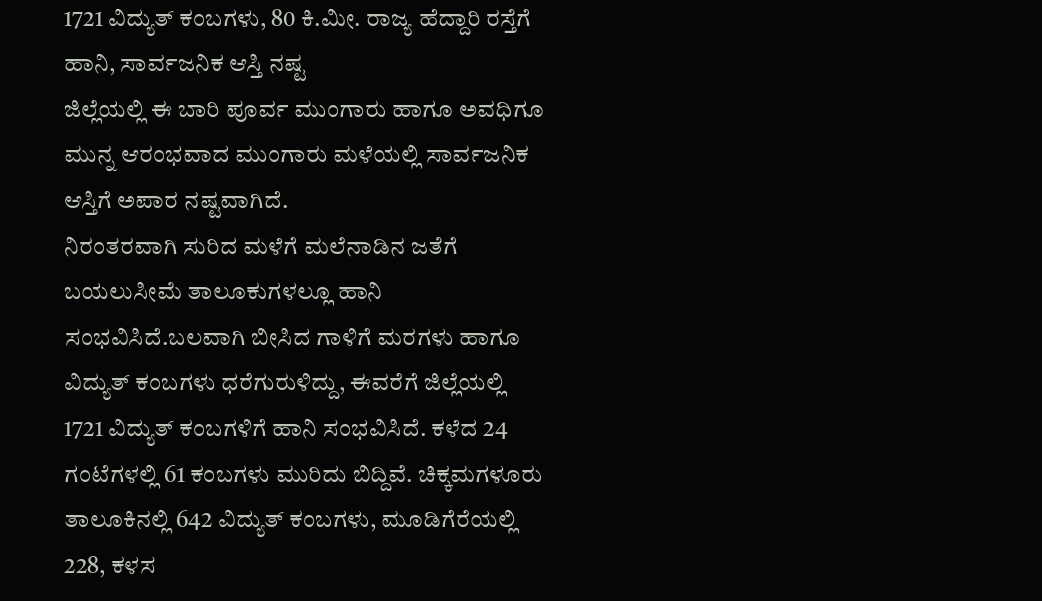1721 ವಿದ್ಯುತ್ ಕಂಬಗಳು, 80 ಕಿ.ಮೀ. ರಾಜ್ಯ ಹೆದ್ದಾರಿ ರಸ್ತೆಗೆ ಹಾನಿ, ಸಾರ್ವಜನಿಕ ಆಸ್ತಿ ನಷ್ಟ
ಜಿಲ್ಲೆಯಲ್ಲಿ ಈ ಬಾರಿ ಪೂರ್ವ ಮುಂಗಾರು ಹಾಗೂ ಅವಧಿಗೂ ಮುನ್ನ ಆರಂಭವಾದ ಮುಂಗಾರು ಮಳೆಯಲ್ಲಿ ಸಾರ್ವಜನಿಕ ಆಸ್ತಿಗೆ ಅಪಾರ ನಷ್ಟವಾಗಿದೆ.
ನಿರಂತರವಾಗಿ ಸುರಿದ ಮಳೆಗೆ ಮಲೆನಾಡಿನ ಜತೆಗೆ ಬಯಲುಸೀಮೆ ತಾಲೂಕುಗಳಲ್ಲೂ ಹಾನಿ ಸಂಭವಿಸಿದೆ.ಬಲವಾಗಿ ಬೀಸಿದ ಗಾಳಿಗೆ ಮರಗಳು ಹಾಗೂ ವಿದ್ಯುತ್ ಕಂಬಗಳು ಧರೆಗುರುಳಿದ್ದು, ಈವರೆಗೆ ಜಿಲ್ಲೆಯಲ್ಲಿ 1721 ವಿದ್ಯುತ್ ಕಂಬಗಳಿಗೆ ಹಾನಿ ಸಂಭವಿಸಿದೆ. ಕಳೆದ 24 ಗಂಟೆಗಳಲ್ಲಿ 61 ಕಂಬಗಳು ಮುರಿದು ಬಿದ್ದಿವೆ. ಚಿಕ್ಕಮಗಳೂರು ತಾಲೂಕಿನಲ್ಲಿ 642 ವಿದ್ಯುತ್ ಕಂಬಗಳು, ಮೂಡಿಗೆರೆಯಲ್ಲಿ 228, ಕಳಸ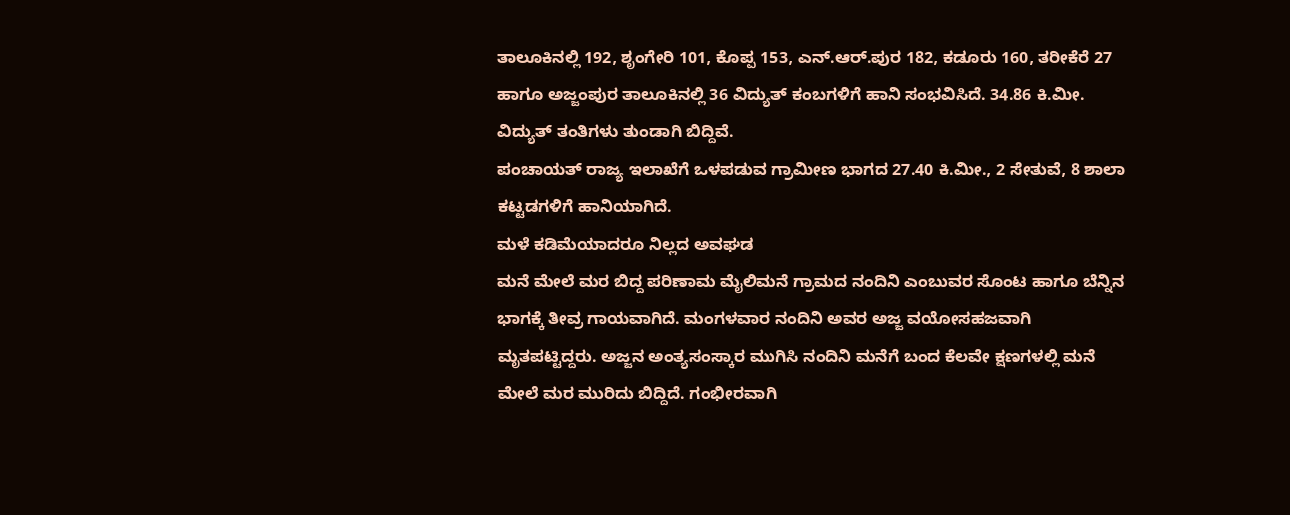ತಾಲೂಕಿನಲ್ಲಿ 192, ಶೃಂಗೇರಿ 101, ಕೊಪ್ಪ 153, ಎನ್.ಆರ್.ಪುರ 182, ಕಡೂರು 160, ತರೀಕೆರೆ 27 ಹಾಗೂ ಅಜ್ಜಂಪುರ ತಾಲೂಕಿನಲ್ಲಿ 36 ವಿದ್ಯುತ್ ಕಂಬಗಳಿಗೆ ಹಾನಿ ಸಂಭವಿಸಿದೆ. 34.86 ಕಿ.ಮೀ. ವಿದ್ಯುತ್ ತಂತಿಗಳು ತುಂಡಾಗಿ ಬಿದ್ದಿವೆ.
ಪಂಚಾಯತ್ ರಾಜ್ಯ ಇಲಾಖೆಗೆ ಒಳಪಡುವ ಗ್ರಾಮೀಣ ಭಾಗದ 27.40 ಕಿ.ಮೀ., 2 ಸೇತುವೆ, 8 ಶಾಲಾ ಕಟ್ಟಡಗಳಿಗೆ ಹಾನಿಯಾಗಿದೆ.
ಮಳೆ ಕಡಿಮೆಯಾದರೂ ನಿಲ್ಲದ ಅವಘಡ
ಮನೆ ಮೇಲೆ ಮರ ಬಿದ್ದ ಪರಿಣಾಮ ಮೈಲಿಮನೆ ಗ್ರಾಮದ ನಂದಿನಿ ಎಂಬುವರ ಸೊಂಟ ಹಾಗೂ ಬೆನ್ನಿನ ಭಾಗಕ್ಕೆ ತೀವ್ರ ಗಾಯವಾಗಿದೆ. ಮಂಗಳವಾರ ನಂದಿನಿ ಅವರ ಅಜ್ಜ ವಯೋಸಹಜವಾಗಿ ಮೃತಪಟ್ಟಿದ್ದರು. ಅಜ್ಜನ ಅಂತ್ಯಸಂಸ್ಕಾರ ಮುಗಿಸಿ ನಂದಿನಿ ಮನೆಗೆ ಬಂದ ಕೆಲವೇ ಕ್ಷಣಗಳಲ್ಲಿ ಮನೆ ಮೇಲೆ ಮರ ಮುರಿದು ಬಿದ್ದಿದೆ. ಗಂಭೀರವಾಗಿ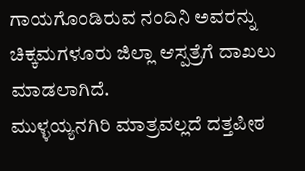ಗಾಯಗೊಂಡಿರುವ ನಂದಿನಿ ಅವರನ್ನು ಚಿಕ್ಕಮಗಳೂರು ಜಿಲ್ಲಾ ಆಸ್ಪತ್ರೆಗೆ ದಾಖಲು ಮಾಡಲಾಗಿದೆ.
ಮುಳ್ಳಯ್ಯನಗಿರಿ ಮಾತ್ರವಲ್ಲದೆ ದತ್ತಪೀಠ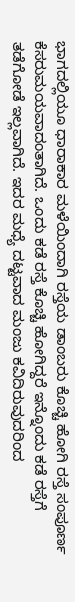ಭಾಗದಲ್ಲಿಯೂ ಧಾರಾಕಾರ ಮಳೆಯಿಂದಾಗಿ ರಸ್ತೆಯ ಡಾಂಬರು ಕೊಚ್ಚಿ ಹೋಗಿ ರಸ್ತೆ ಸಂಪೂರ್ಣ ಕೆಸರುಮಯವಾದಂತಾಗಿದೆ. ಒಂದು ಕಡೆ ರಸ್ತೆ ಕೊಚ್ಚಿ ಹೋಗಿದ್ದರೆ ಇನ್ನೊಂದು ಕಡೆ ರಸ್ತೆಗೆ ತಡೆಗೋಡೆ ಇಲ್ಲವಾಗಿದೆ. ಇದರ ಮಧ್ಯೆ ದಟ್ಟವಾದ ಮಂಜು ಕವಿದಿರುವುದರಿಂದ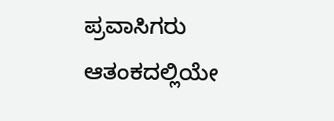ಪ್ರವಾಸಿಗರು ಆತಂಕದಲ್ಲಿಯೇ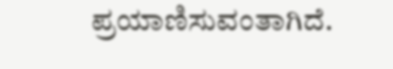ಪ್ರಯಾಣಿಸುವಂತಾಗಿದೆ.